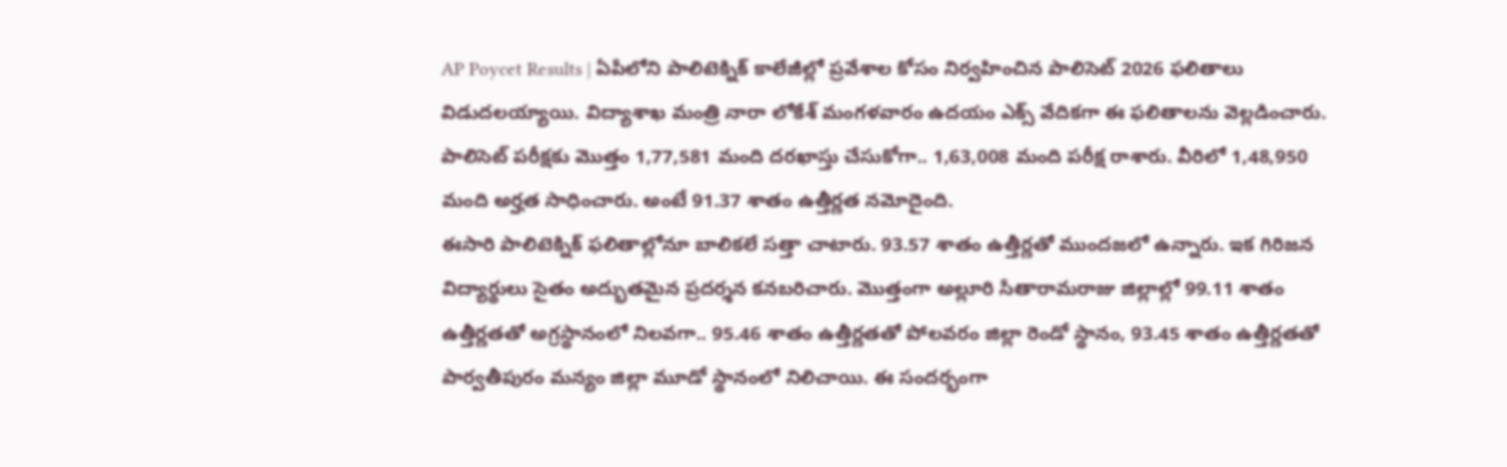AP Poycet Results | ఏపీలోని పాలిటెక్నిక్ కాలేజీల్లో ప్రవేశాల కోసం నిర్వహించిన పాలిసెట్ 2026 ఫలితాలు విడుదలయ్యాయి. విద్యాశాఖ మంత్రి నారా లోకేశ్ మంగళవారం ఉదయం ఎక్స్ వేదికగా ఈ ఫలితాలను వెల్లడించారు. పాలిసెట్ పరీక్షకు మొత్తం 1,77,581 మంది దరఖాస్తు చేసుకోగా.. 1,63,008 మంది పరీక్ష రాశారు. వీరిలో 1,48,950 మంది అర్హత సాధించారు. అంటే 91.37 శాతం ఉత్తీర్ణత నమోదైంది.
ఈసారి పాలిటెక్నిక్ ఫలితాల్లోనూ బాలికలే సత్తా చాటారు. 93.57 శాతం ఉత్తీర్ణతో ముందజలో ఉన్నారు. ఇక గిరిజన విద్యార్థులు సైతం అద్భుతమైన ప్రదర్శన కనబరిచారు. మొత్తంగా అల్లూరి సీతారామరాజు జిల్లాల్లో 99.11 శాతం ఉత్తీర్ణతతో అగ్రస్థానంలో నిలవగా.. 95.46 శాతం ఉత్తీర్ణతతో పోలవరం జిల్లా రెండో స్థానం, 93.45 శాతం ఉత్తీర్ణతతో పార్వతీపురం మన్యం జిల్లా మూడో స్థానంలో నిలిచాయి. ఈ సందర్భంగా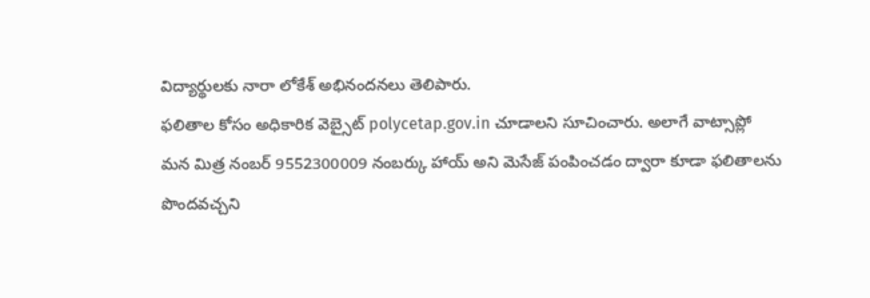విద్యార్థులకు నారా లోకేశ్ అభినందనలు తెలిపారు.
ఫలితాల కోసం అధికారిక వెబ్సైట్ polycetap.gov.in చూడాలని సూచించారు. అలాగే వాట్సాప్లో మన మిత్ర నంబర్ 9552300009 నంబర్కు హాయ్ అని మెసేజ్ పంపించడం ద్వారా కూడా ఫలితాలను పొందవచ్చని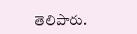తెలిపారు.